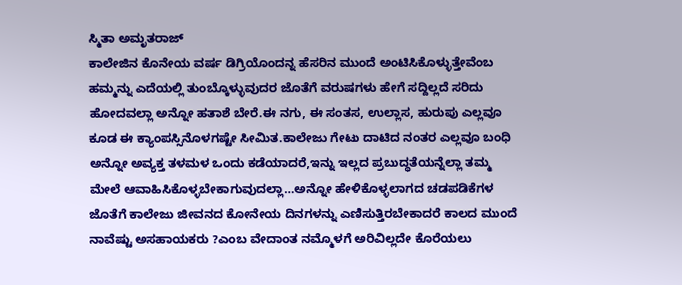ಸ್ಮಿತಾ ಅಮೃತರಾಜ್
ಕಾಲೇಜಿನ ಕೊನೇಯ ವರ್ಷ ಡಿಗ್ರಿಯೊಂದನ್ನ ಹೆಸರಿನ ಮುಂದೆ ಅಂಟಿಸಿಕೊಳ್ಳುತ್ತೇವೆಂಬ ಹಮ್ಮನ್ನು ಎದೆಯಲ್ಲಿ ತುಂಬ್ಕೊಳ್ಳುವುದರ ಜೊತೆಗೆ ವರುಷಗಳು ಹೇಗೆ ಸದ್ದಿಲ್ಲದೆ ಸರಿದು ಹೋದವಲ್ಲಾ ಅನ್ನೋ ಹತಾಶೆ ಬೇರೆ.ಈ ನಗು, ಈ ಸಂತಸ, ಉಲ್ಲಾಸ, ಹುರುಪು ಎಲ್ಲವೂ ಕೂಡ ಈ ಕ್ಯಾಂಪಸ್ಸಿನೊಳಗಷ್ಟೇ ಸೀಮಿತ.ಕಾಲೇಜು ಗೇಟು ದಾಟಿದ ನಂತರ ಎಲ್ಲವೂ ಬಂಧಿ ಅನ್ನೋ ಅವ್ಯಕ್ತ ತಳಮಳ ಒಂದು ಕಡೆಯಾದರೆ,ಇನ್ನು ಇಲ್ಲದ ಪ್ರಬುದ್ಧತೆಯನ್ನೆಲ್ಲಾ ತಮ್ಮ ಮೇಲೆ ಆವಾಹಿಸಿಕೊಳ್ಳಬೇಕಾಗುವುದಲ್ಲಾ…ಅನ್ನೋ ಹೇಳಿಕೊಳ್ಳಲಾಗದ ಚಡಪಡಿಕೆಗಳ ಜೊತೆಗೆ ಕಾಲೇಜು ಜೀವನದ ಕೋನೇಯ ದಿನಗಳನ್ನು ಎಣಿಸುತ್ತಿರಬೇಕಾದರೆ ಕಾಲದ ಮುಂದೆ ನಾವೆಷ್ಟು ಅಸಹಾಯಕರು ?ಎಂಬ ವೇದಾಂತ ನಮ್ಮೊಳಗೆ ಅರಿವಿಲ್ಲದೇ ಕೊರೆಯಲು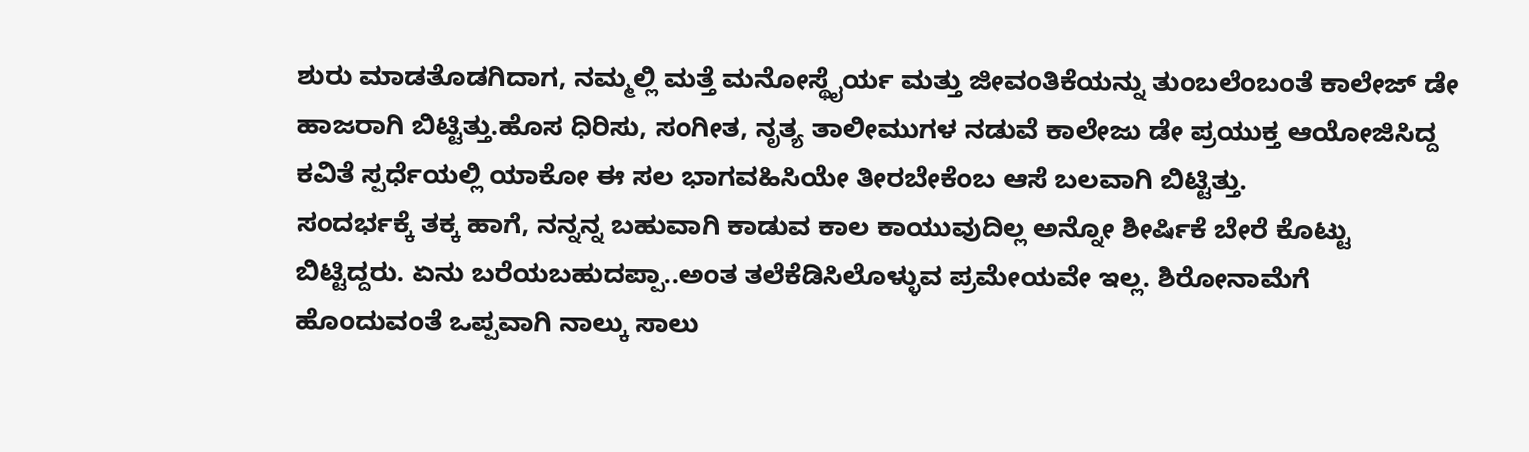ಶುರು ಮಾಡತೊಡಗಿದಾಗ, ನಮ್ಮಲ್ಲಿ ಮತ್ತೆ ಮನೋಸ್ಥೈರ್ಯ ಮತ್ತು ಜೀವಂತಿಕೆಯನ್ನು ತುಂಬಲೆಂಬಂತೆ ಕಾಲೇಜ್ ಡೇ ಹಾಜರಾಗಿ ಬಿಟ್ಟಿತ್ತು.ಹೊಸ ಧಿರಿಸು, ಸಂಗೀತ, ನೃತ್ಯ ತಾಲೀಮುಗಳ ನಡುವೆ ಕಾಲೇಜು ಡೇ ಪ್ರಯುಕ್ತ ಆಯೋಜಿಸಿದ್ದ ಕವಿತೆ ಸ್ಪರ್ಧೆಯಲ್ಲಿ ಯಾಕೋ ಈ ಸಲ ಭಾಗವಹಿಸಿಯೇ ತೀರಬೇಕೆಂಬ ಆಸೆ ಬಲವಾಗಿ ಬಿಟ್ಟಿತ್ತು.
ಸಂದರ್ಭಕ್ಕೆ ತಕ್ಕ ಹಾಗೆ, ನನ್ನನ್ನ ಬಹುವಾಗಿ ಕಾಡುವ ಕಾಲ ಕಾಯುವುದಿಲ್ಲ ಅನ್ನೋ ಶೀರ್ಷಿಕೆ ಬೇರೆ ಕೊಟ್ಟು ಬಿಟ್ಟಿದ್ದರು. ಏನು ಬರೆಯಬಹುದಪ್ಪಾ..ಅಂತ ತಲೆಕೆಡಿಸಿಲೊಳ್ಳುವ ಪ್ರಮೇಯವೇ ಇಲ್ಲ. ಶಿರೋನಾಮೆಗೆ ಹೊಂದುವಂತೆ ಒಪ್ಪವಾಗಿ ನಾಲ್ಕು ಸಾಲು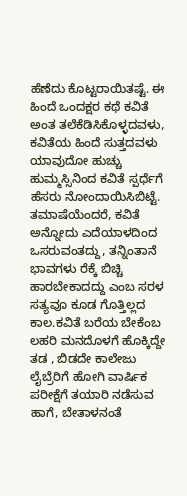ಹೆಣೆದು ಕೊಟ್ಟರಾಯಿತಷ್ಟೆ. ಈ ಹಿಂದೆ ಒಂದಕ್ಷರ ಕಥೆ ಕವಿತೆ ಅಂತ ತಲೆಕೆಡಿಸಿಕೊಳ್ಳದವಳು, ಕವಿತೆಯ ಹಿಂದೆ ಸುತ್ತದವಳು ಯಾವುದೋ ಹುಚ್ಚು ಹುಮ್ಮಸ್ಸಿನಿಂದ ಕವಿತೆ ಸ್ಪರ್ಧೆಗೆ ಹೆಸರು ನೋಂದಾಯಿಸಿಬಿಟ್ಟೆ. ತಮಾಷೆಯೆಂದರೆ, ಕವಿತೆ ಅನ್ನೋದು ಎದೆಯಾಳದಿಂದ ಒಸರುವಂತದ್ದು, ತನ್ನಿಂತಾನೆ ಭಾವಗಳು ರೆಕ್ಕೆ ಬಿಚ್ಚಿ ಹಾರಬೇಕಾದದ್ದು ಎಂಬ ಸರಳ ಸತ್ಯವೂ ಕೂಡ ಗೊತ್ತಿಲ್ಲದ ಕಾಲ.ಕವಿತೆ ಬರೆಯ ಬೇಕೆಂಬ ಲಹರಿ ಮನದೊಳಗೆ ಹೊಕ್ಕಿದ್ದೇ ತಡ , ಬಿಡದೇ ಕಾಲೇಜು ಲೈಬ್ರೆರಿಗೆ ಹೋಗಿ ವಾರ್ಷಿಕ ಪರೀಕ್ಷೆಗೆ ತಯಾರಿ ನಡೆಸುವ ಹಾಗೆ, ಬೇತಾಳನಂತೆ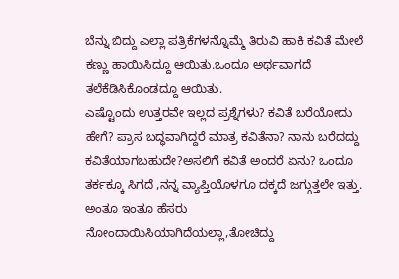ಬೆನ್ನು ಬಿದ್ದು ಎಲ್ಲಾ ಪತ್ರಿಕೆಗಳನ್ನೊಮ್ಮೆ ತಿರುವಿ ಹಾಕಿ ಕವಿತೆ ಮೇಲೆ ಕಣ್ಣು ಹಾಯಿಸಿದ್ದೂ ಆಯಿತು.ಒಂದೂ ಅರ್ಥವಾಗದೆ ತಲೆಕೆಡಿಸಿಕೊಂಡದ್ದೂ ಆಯಿತು.
ಎಷ್ಟೊಂದು ಉತ್ತರವೇ ಇಲ್ಲದ ಪ್ರಶ್ನೆಗಳು? ಕವಿತೆ ಬರೆಯೋದು ಹೇಗೆ? ಪ್ರಾಸ ಬದ್ಧವಾಗಿದ್ದರೆ ಮಾತ್ರ ಕವಿತೆನಾ? ನಾನು ಬರೆದದ್ದು ಕವಿತೆಯಾಗಬಹುದೇ?ಅಸಲಿಗೆ ಕವಿತೆ ಅಂದರೆ ಏನು? ಒಂದೂ ತರ್ಕಕ್ಕೂ ಸಿಗದೆ ,ನನ್ನ ವ್ಯಾಪ್ತಿಯೊಳಗೂ ದಕ್ಕದೆ ಜಗ್ಗುತ್ತಲೇ ಇತ್ತು. ಅಂತೂ ಇಂತೂ ಹೆಸರು ನೋಂದಾಯಿಸಿಯಾಗಿದೆಯಲ್ಲಾ,ತೋಚಿದ್ದು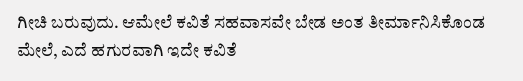ಗೀಚಿ ಬರುವುದು. ಆಮೇಲೆ ಕವಿತೆ ಸಹವಾಸವೇ ಬೇಡ ಅಂತ ತೀರ್ಮಾನಿಸಿಕೊಂಡ ಮೇಲೆ, ಎದೆ ಹಗುರವಾಗಿ ಇದೇ ಕವಿತೆ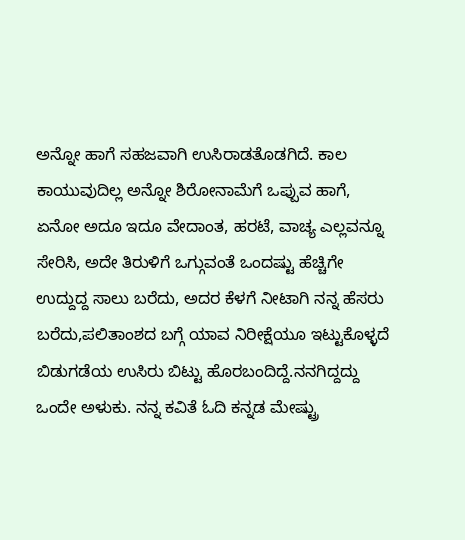ಅನ್ನೋ ಹಾಗೆ ಸಹಜವಾಗಿ ಉಸಿರಾಡತೊಡಗಿದೆ. ಕಾಲ ಕಾಯುವುದಿಲ್ಲ ಅನ್ನೋ ಶಿರೋನಾಮೆಗೆ ಒಪ್ಪುವ ಹಾಗೆ, ಏನೋ ಅದೂ ಇದೂ ವೇದಾಂತ, ಹರಟೆ, ವಾಚ್ಯ ಎಲ್ಲವನ್ನೂ ಸೇರಿಸಿ, ಅದೇ ತಿರುಳಿಗೆ ಒಗ್ಗುವಂತೆ ಒಂದಷ್ಟು ಹೆಚ್ಚಿಗೇ ಉದ್ದುದ್ದ ಸಾಲು ಬರೆದು, ಅದರ ಕೆಳಗೆ ನೀಟಾಗಿ ನನ್ನ ಹೆಸರು ಬರೆದು,ಪಲಿತಾಂಶದ ಬಗ್ಗೆ ಯಾವ ನಿರೀಕ್ಷೆಯೂ ಇಟ್ಟುಕೊಳ್ಳದೆ ಬಿಡುಗಡೆಯ ಉಸಿರು ಬಿಟ್ಟು ಹೊರಬಂದಿದ್ದೆ.ನನಗಿದ್ದದ್ದು ಒಂದೇ ಅಳುಕು. ನನ್ನ ಕವಿತೆ ಓದಿ ಕನ್ನಡ ಮೇಷ್ಟ್ರು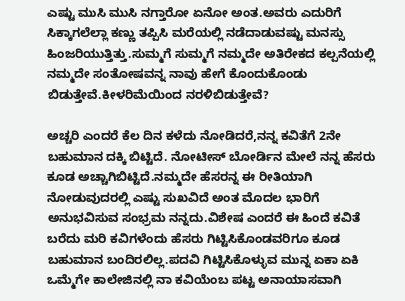ಎಷ್ಟು ಮುಸಿ ಮುಸಿ ನಗ್ತಾರೋ ಏನೋ ಅಂತ.ಅವರು ಎದುರಿಗೆ ಸಿಕ್ಕಾಗಲೆಲ್ಲಾ ಕಣ್ಣು ತಪ್ಪಿಸಿ ಮರೆಯಲ್ಲಿ ನಡೆದಾಡುವಷ್ಟು ಮನಸ್ಸು ಹಿಂಜರಿಯುತ್ತಿತ್ತು.ಸುಮ್ಮಗೆ ಸುಮ್ಮಗೆ ನಮ್ಮದೇ ಅತಿರೇಕದ ಕಲ್ಪನೆಯಲ್ಲಿ ನಮ್ಮದೇ ಸಂತೋಷವನ್ನ ನಾವು ಹೇಗೆ ಕೊಂದುಕೊಂಡು ಬಿಡುತ್ತೇವೆ.ಕೀಳರಿಮೆಯಿಂದ ನರಳಿಬಿಡುತ್ತೇವೆ?

ಅಚ್ಚರಿ ಎಂದರೆ ಕೆಲ ದಿನ ಕಳೆದು ನೋಡಿದರೆ,ನನ್ನ ಕವಿತೆಗೆ 2ನೇ ಬಹುಮಾನ ದಕ್ಕಿ ಬಿಟ್ಟಿದೆ. ನೋಟೀಸ್ ಬೋರ್ಡಿನ ಮೇಲೆ ನನ್ನ ಹೆಸರು ಕೂಡ ಅಚ್ಚಾಗಿಬಿಟ್ಟಿದೆ.ನಮ್ಮದೇ ಹೆಸರನ್ನ ಈ ರೀತಿಯಾಗಿ ನೋಡುವುದರಲ್ಲಿ ಎಷ್ಟು ಸುಖವಿದೆ ಅಂತ ಮೊದಲ ಭಾರಿಗೆ ಅನುಭವಿಸುವ ಸಂಭ್ರಮ ನನ್ನದು.ವಿಶೇಷ ಎಂದರೆ ಈ ಹಿಂದೆ ಕವಿತೆ ಬರೆದು ಮರಿ ಕವಿಗಳೆಂದು ಹೆಸರು ಗಿಟ್ಟಿಸಿಕೊಂಡವರಿಗೂ ಕೂಡ ಬಹುಮಾನ ಬಂದಿರಲಿಲ್ಲ.ಪದವಿ ಗಿಟ್ಟಿಸಿಕೊಳ್ಳುವ ಮುನ್ನ ಏಕಾ ಏಕಿ ಒಮ್ಮೆಗೇ ಕಾಲೇಜಿನಲ್ಲಿ ನಾ ಕವಿಯೆಂಬ ಪಟ್ಟ ಅನಾಯಾಸವಾಗಿ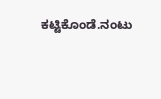ಕಟ್ಟಿಕೊಂಡೆ.ನಂಟು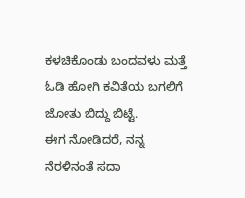ಕಳಚಿಕೊಂಡು ಬಂದವಳು ಮತ್ತೆ ಓಡಿ ಹೋಗಿ ಕವಿತೆಯ ಬಗಲಿಗೆ ಜೋತು ಬಿದ್ದು ಬಿಟ್ಟೆ.
ಈಗ ನೋಡಿದರೆ, ನನ್ನ ನೆರಳಿನಂತೆ ಸದಾ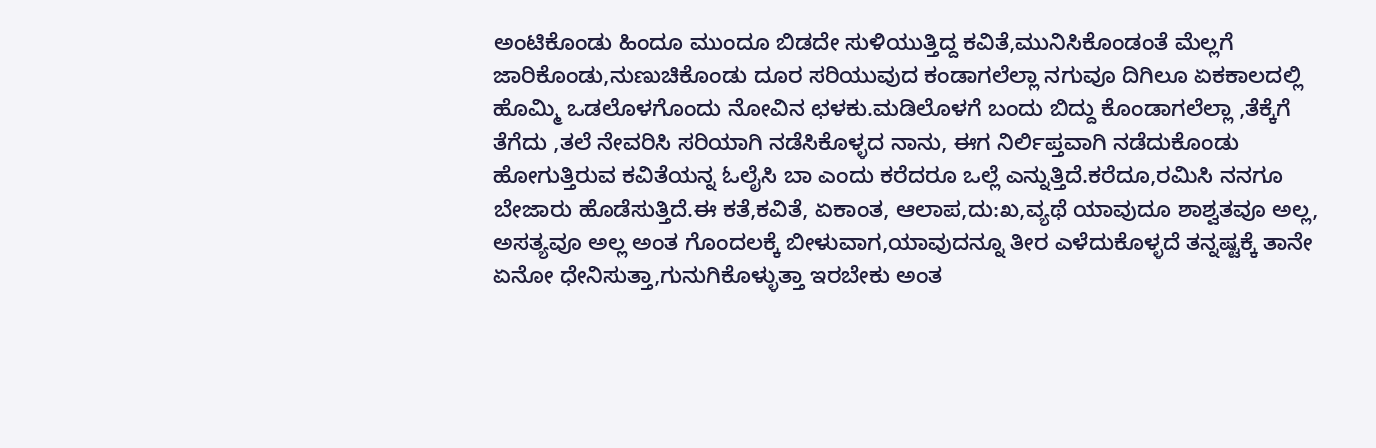ಅಂಟಿಕೊಂಡು ಹಿಂದೂ ಮುಂದೂ ಬಿಡದೇ ಸುಳಿಯುತ್ತಿದ್ದ ಕವಿತೆ,ಮುನಿಸಿಕೊಂಡಂತೆ ಮೆಲ್ಲಗೆ ಜಾರಿಕೊಂಡು,ನುಣುಚಿಕೊಂಡು ದೂರ ಸರಿಯುವುದ ಕಂಡಾಗಲೆಲ್ಲಾ ನಗುವೂ ದಿಗಿಲೂ ಏಕಕಾಲದಲ್ಲಿ ಹೊಮ್ಮಿ ಒಡಲೊಳಗೊಂದು ನೋವಿನ ಛಳಕು.ಮಡಿಲೊಳಗೆ ಬಂದು ಬಿದ್ದು ಕೊಂಡಾಗಲೆಲ್ಲಾ ,ತೆಕ್ಕೆಗೆ ತೆಗೆದು ,ತಲೆ ನೇವರಿಸಿ ಸರಿಯಾಗಿ ನಡೆಸಿಕೊಳ್ಳದ ನಾನು, ಈಗ ನಿರ್ಲಿಪ್ತವಾಗಿ ನಡೆದುಕೊಂಡು ಹೋಗುತ್ತಿರುವ ಕವಿತೆಯನ್ನ ಓಲೈಸಿ ಬಾ ಎಂದು ಕರೆದರೂ ಒಲ್ಲೆ ಎನ್ನುತ್ತಿದೆ.ಕರೆದೂ,ರಮಿಸಿ ನನಗೂ ಬೇಜಾರು ಹೊಡೆಸುತ್ತಿದೆ.ಈ ಕತೆ,ಕವಿತೆ, ಏಕಾಂತ, ಆಲಾಪ,ದು:ಖ,ವ್ಯಥೆ ಯಾವುದೂ ಶಾಶ್ವತವೂ ಅಲ್ಲ, ಅಸತ್ಯವೂ ಅಲ್ಲ ಅಂತ ಗೊಂದಲಕ್ಕೆ ಬೀಳುವಾಗ,ಯಾವುದನ್ನೂ ತೀರ ಎಳೆದುಕೊಳ್ಳದೆ ತನ್ನಷ್ಟಕ್ಕೆ ತಾನೇ ಏನೋ ಧೇನಿಸುತ್ತಾ,ಗುನುಗಿಕೊಳ್ಳುತ್ತಾ ಇರಬೇಕು ಅಂತ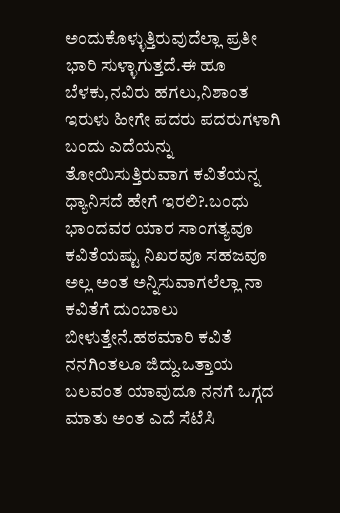ಅಂದುಕೊಳ್ಳುತ್ತಿರುವುದೆಲ್ಲಾ ಪ್ರತೀ ಭಾರಿ ಸುಳ್ಳಾಗುತ್ತದೆ.ಈ ಹೂ ಬೆಳಕು,ನವಿರು ಹಗಲು,ನಿಶಾಂತ ಇರುಳು ಹೀಗೇ ಪದರು ಪದರುಗಳಾಗಿ ಬಂದು ಎದೆಯನ್ನು ತೋಯಿಸುತ್ತಿರುವಾಗ ಕವಿತೆಯನ್ನ ಧ್ಯಾನಿಸದೆ ಹೇಗೆ ಇರಲಿ?.ಬಂಧು ಭಾಂದವರ ಯಾರ ಸಾಂಗತ್ಯವೂ ಕವಿತೆಯಷ್ಟು ನಿಖರವೂ ಸಹಜವೂ ಅಲ್ಲ ಅಂತ ಅನ್ನಿಸುವಾಗಲೆಲ್ಲಾ ನಾ ಕವಿತೆಗೆ ದುಂಬಾಲು ಬೀಳುತ್ತೇನೆ.ಹಠಮಾರಿ ಕವಿತೆ ನನಗಿಂತಲೂ ಜಿದ್ದು.ಒತ್ತಾಯ ಬಲವಂತ ಯಾವುದೂ ನನಗೆ ಒಗ್ಗದ ಮಾತು ಅಂತ ಎದೆ ಸೆಟೆಸಿ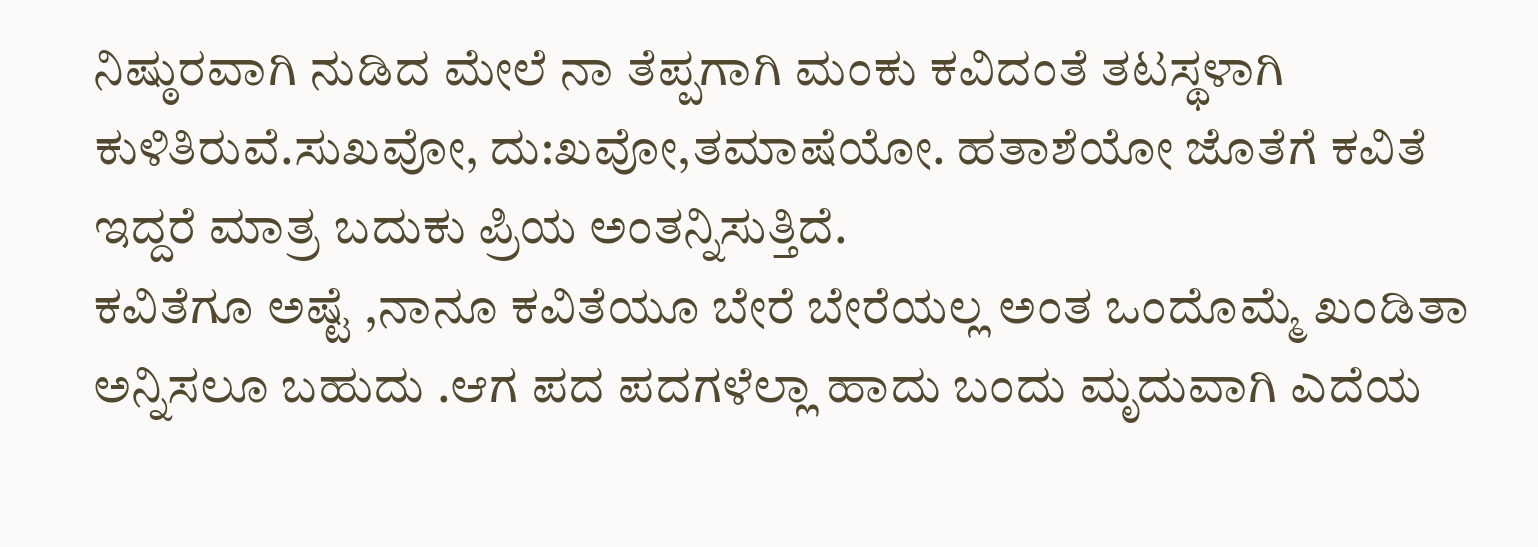ನಿಷ್ಠುರವಾಗಿ ನುಡಿದ ಮೇಲೆ ನಾ ತೆಪ್ಪಗಾಗಿ ಮಂಕು ಕವಿದಂತೆ ತಟಸ್ಥಳಾಗಿ ಕುಳಿತಿರುವೆ.ಸುಖವೋ, ದು:ಖವೋ,ತಮಾಷೆಯೋ. ಹತಾಶೆಯೋ ಜೊತೆಗೆ ಕವಿತೆ ಇದ್ದರೆ ಮಾತ್ರ ಬದುಕು ಪ್ರಿಯ ಅಂತನ್ನಿಸುತ್ತಿದೆ.
ಕವಿತೆಗೂ ಅಷ್ಟೆ ,ನಾನೂ ಕವಿತೆಯೂ ಬೇರೆ ಬೇರೆಯಲ್ಲ ಅಂತ ಒಂದೊಮ್ಮೆ ಖಂಡಿತಾ ಅನ್ನಿಸಲೂ ಬಹುದು .ಆಗ ಪದ ಪದಗಳೆಲ್ಲಾ ಹಾದು ಬಂದು ಮೃದುವಾಗಿ ಎದೆಯ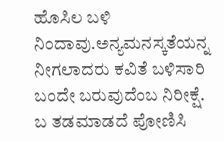ಹೊಸಿಲ ಬಳಿ ನಿಂದಾವು.ಅನ್ಯಮನಸ್ಕತೆಯನ್ನ ನೀಗಲಾದರು ಕವಿತೆ ಬಳಿಸಾರಿ ಬಂದೇ ಬರುವುದೆಂಬ ನಿರೀಕ್ಷೆ. ಬ ತಡಮಾಡದೆ ಪೋಣಿಸಿ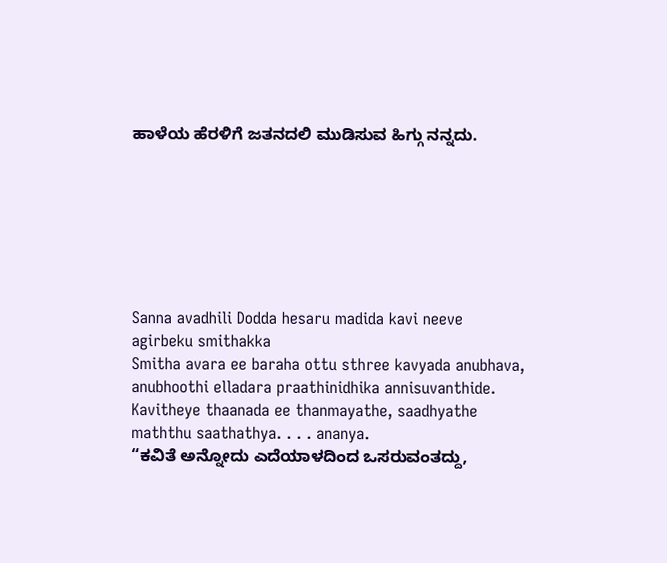ಹಾಳೆಯ ಹೆರಳಿಗೆ ಜತನದಲಿ ಮುಡಿಸುವ ಹಿಗ್ಗು ನನ್ನದು.







Sanna avadhili Dodda hesaru madida kavi neeve agirbeku smithakka
Smitha avara ee baraha ottu sthree kavyada anubhava, anubhoothi elladara praathinidhika annisuvanthide.
Kavitheye thaanada ee thanmayathe, saadhyathe maththu saathathya. . . . ananya.
“ಕವಿತೆ ಅನ್ನೋದು ಎದೆಯಾಳದಿಂದ ಒಸರುವಂತದ್ದು,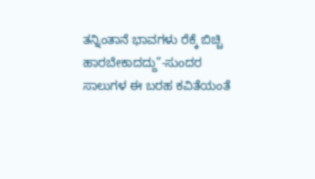ತನ್ನಿಂತಾನೆ ಭಾವಗಳು ರೆಕ್ಕೆ ಬಿಚ್ಚಿ ಹಾರಬೇಕಾದದ್ದು”-ಸುಂದರ ಸಾಲುಗಳ ಈ ಬರಹ ಕವಿತೆಯಂತೆ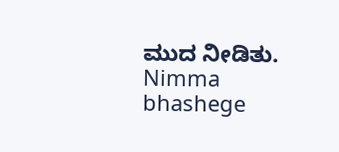ಮುದ ನೀಡಿತು.
Nimma bhashege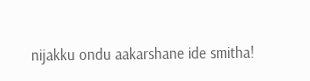nijakku ondu aakarshane ide smitha!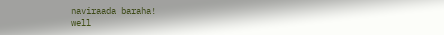naviraada baraha!
well